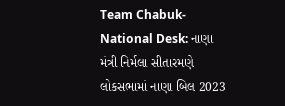Team Chabuk-National Desk: નાણા મંત્રી નિર્મલા સીતારમણે લોકસભામાં નાણા બિલ 2023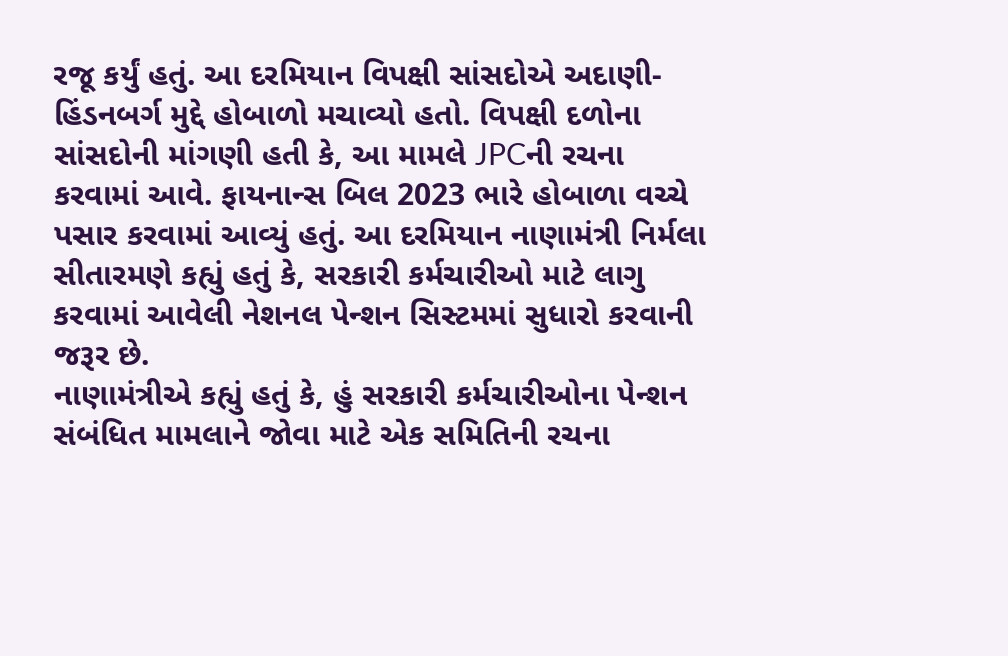રજૂ કર્યું હતું. આ દરમિયાન વિપક્ષી સાંસદોએ અદાણી-હિંડનબર્ગ મુદ્દે હોબાળો મચાવ્યો હતો. વિપક્ષી દળોના સાંસદોની માંગણી હતી કે, આ મામલે JPCની રચના કરવામાં આવે. ફાયનાન્સ બિલ 2023 ભારે હોબાળા વચ્ચે પસાર કરવામાં આવ્યું હતું. આ દરમિયાન નાણામંત્રી નિર્મલા સીતારમણે કહ્યું હતું કે, સરકારી કર્મચારીઓ માટે લાગુ કરવામાં આવેલી નેશનલ પેન્શન સિસ્ટમમાં સુધારો કરવાની જરૂર છે.
નાણામંત્રીએ કહ્યું હતું કે, હું સરકારી કર્મચારીઓના પેન્શન સંબંધિત મામલાને જોવા માટે એક સમિતિની રચના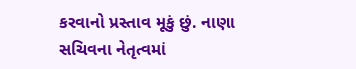કરવાનો પ્રસ્તાવ મૂકું છું. નાણા સચિવના નેતૃત્વમાં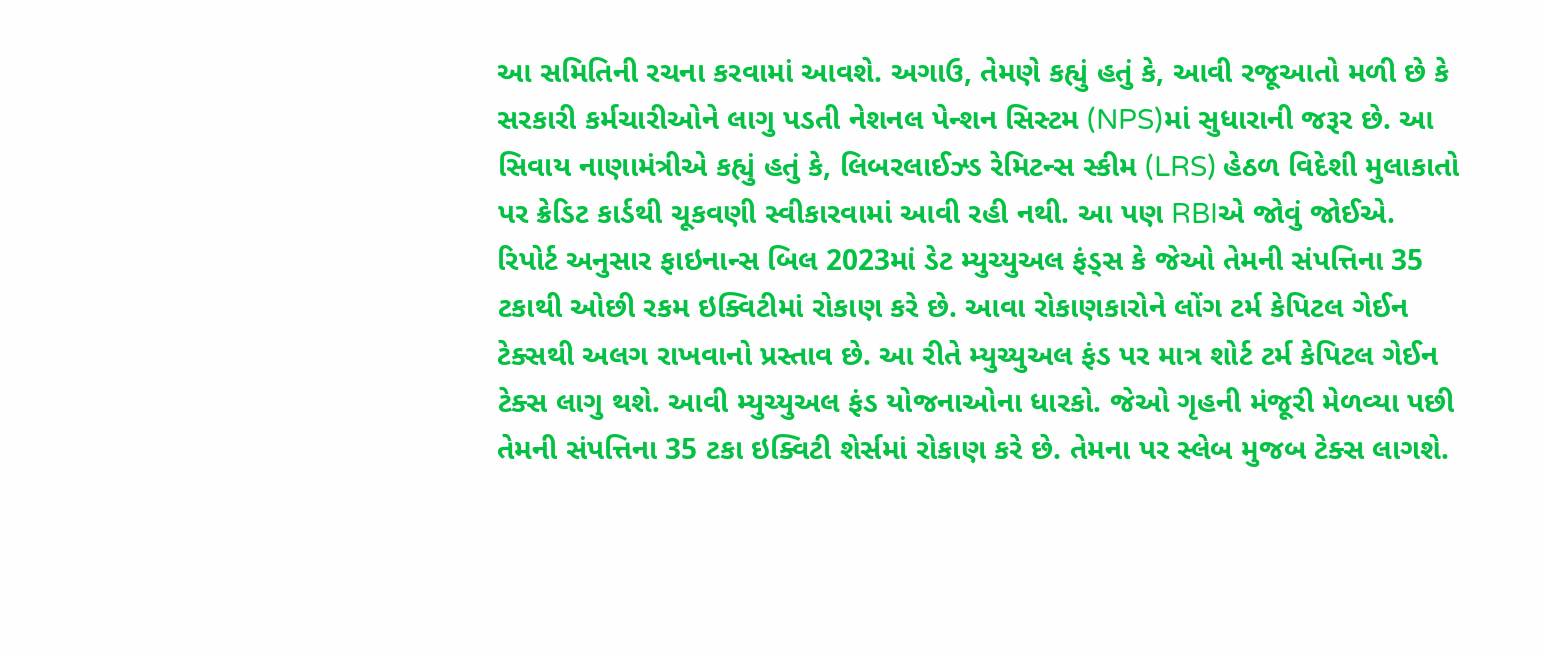આ સમિતિની રચના કરવામાં આવશે. અગાઉ, તેમણે કહ્યું હતું કે, આવી રજૂઆતો મળી છે કે સરકારી કર્મચારીઓને લાગુ પડતી નેશનલ પેન્શન સિસ્ટમ (NPS)માં સુધારાની જરૂર છે. આ સિવાય નાણામંત્રીએ કહ્યું હતું કે, લિબરલાઈઝ્ડ રેમિટન્સ સ્કીમ (LRS) હેઠળ વિદેશી મુલાકાતો પર ક્રેડિટ કાર્ડથી ચૂકવણી સ્વીકારવામાં આવી રહી નથી. આ પણ RBIએ જોવું જોઈએ.
રિપોર્ટ અનુસાર ફાઇનાન્સ બિલ 2023માં ડેટ મ્યુચ્યુઅલ ફંડ્સ કે જેઓ તેમની સંપત્તિના 35 ટકાથી ઓછી રકમ ઇક્વિટીમાં રોકાણ કરે છે. આવા રોકાણકારોને લોંગ ટર્મ કેપિટલ ગેઈન ટેક્સથી અલગ રાખવાનો પ્રસ્તાવ છે. આ રીતે મ્યુચ્યુઅલ ફંડ પર માત્ર શોર્ટ ટર્મ કેપિટલ ગેઈન ટેક્સ લાગુ થશે. આવી મ્યુચ્યુઅલ ફંડ યોજનાઓના ધારકો. જેઓ ગૃહની મંજૂરી મેળવ્યા પછી તેમની સંપત્તિના 35 ટકા ઇક્વિટી શેર્સમાં રોકાણ કરે છે. તેમના પર સ્લેબ મુજબ ટેક્સ લાગશે.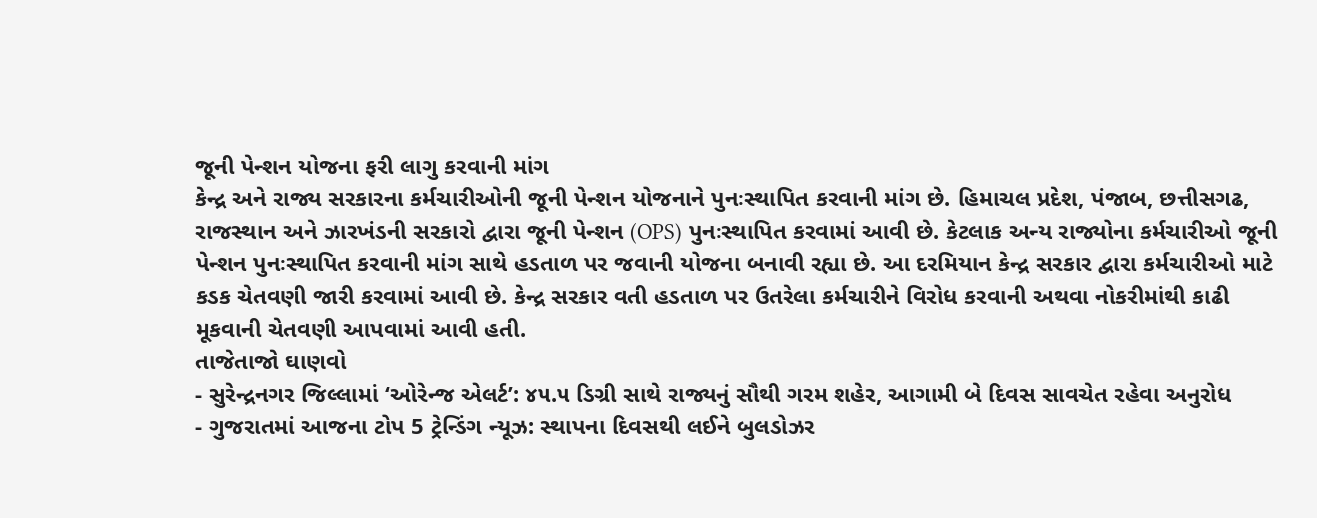જૂની પેન્શન યોજના ફરી લાગુ કરવાની માંગ
કેન્દ્ર અને રાજ્ય સરકારના કર્મચારીઓની જૂની પેન્શન યોજનાને પુનઃસ્થાપિત કરવાની માંગ છે. હિમાચલ પ્રદેશ, પંજાબ, છત્તીસગઢ, રાજસ્થાન અને ઝારખંડની સરકારો દ્વારા જૂની પેન્શન (OPS) પુનઃસ્થાપિત કરવામાં આવી છે. કેટલાક અન્ય રાજ્યોના કર્મચારીઓ જૂની પેન્શન પુનઃસ્થાપિત કરવાની માંગ સાથે હડતાળ પર જવાની યોજના બનાવી રહ્યા છે. આ દરમિયાન કેન્દ્ર સરકાર દ્વારા કર્મચારીઓ માટે કડક ચેતવણી જારી કરવામાં આવી છે. કેન્દ્ર સરકાર વતી હડતાળ પર ઉતરેલા કર્મચારીને વિરોધ કરવાની અથવા નોકરીમાંથી કાઢી મૂકવાની ચેતવણી આપવામાં આવી હતી.
તાજેતાજો ઘાણવો
- સુરેન્દ્રનગર જિલ્લામાં ‘ઓરેન્જ એલર્ટ’: ૪૫.૫ ડિગ્રી સાથે રાજ્યનું સૌથી ગરમ શહેર, આગામી બે દિવસ સાવચેત રહેવા અનુરોધ
- ગુજરાતમાં આજના ટોપ 5 ટ્રેન્ડિંગ ન્યૂઝ: સ્થાપના દિવસથી લઈને બુલડોઝર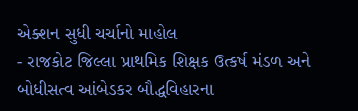એક્શન સુધી ચર્ચાનો માહોલ
- રાજકોટ જિલ્લા પ્રાથમિક શિક્ષક ઉત્કર્ષ મંડળ અને બોધીસત્વ આંબેડકર બૌદ્ધવિહારના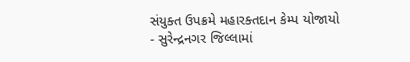સંયુક્ત ઉપક્રમે મહારક્તદાન કેમ્પ યોજાયો
- સુરેન્દ્રનગર જિલ્લામાં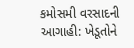કમોસમી વરસાદની આગાહી: ખેડૂતોને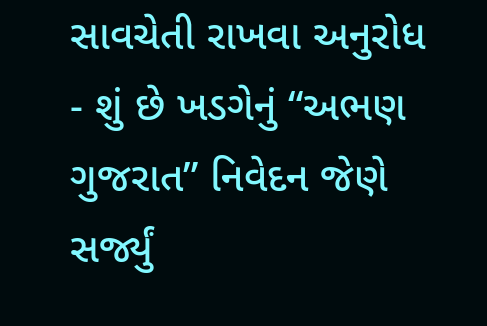સાવચેતી રાખવા અનુરોધ
- શું છે ખડગેનું “અભણ ગુજરાત” નિવેદન જેણે સર્જ્યું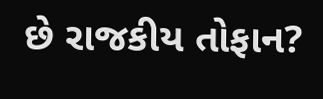છે રાજકીય તોફાન?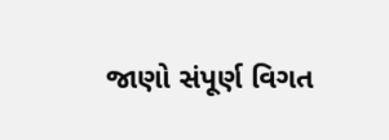જાણો સંપૂર્ણ વિગત